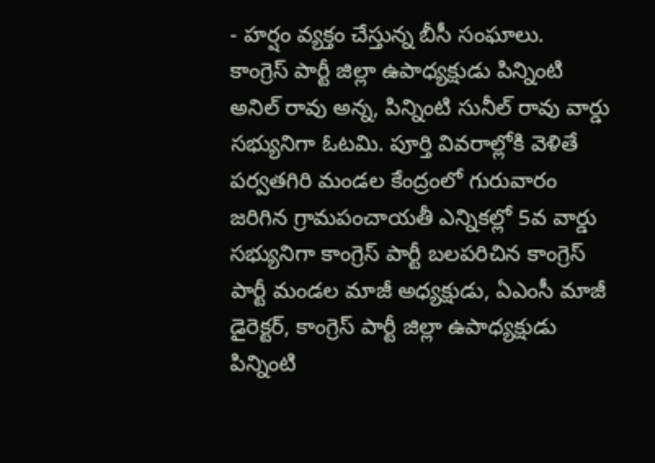- హర్షం వ్యక్తం చేస్తున్న బీసీ సంఘాలు.
కాంగ్రెస్ పార్టీ జిల్లా ఉపాధ్యక్షుడు పిన్నింటి అనిల్ రావు అన్న, పిన్నింటి సునీల్ రావు వార్డు సభ్యునిగా ఓటమి. పూర్తి వివరాల్లోకి వెళితే పర్వతగిరి మండల కేంద్రంలో గురువారం జరిగిన గ్రామపంచాయతీ ఎన్నికల్లో 5వ వార్డు సభ్యునిగా కాంగ్రెస్ పార్టీ బలపరిచిన కాంగ్రెస్ పార్టీ మండల మాజీ అధ్యక్షుడు, ఏఎంసీ మాజీ డైరెక్టర్, కాంగ్రెస్ పార్టీ జిల్లా ఉపాధ్యక్షుడు పిన్నింటి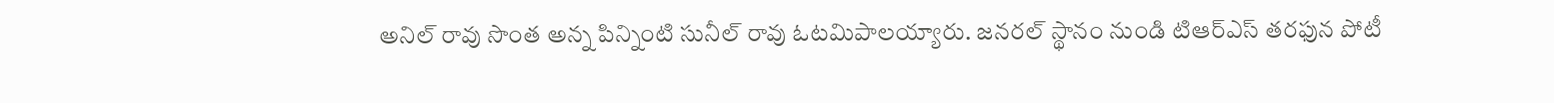అనిల్ రావు సొంత అన్న పిన్నింటి సునీల్ రావు ఓటమిపాలయ్యారు. జనరల్ స్థానం నుండి టిఆర్ఎస్ తరఫున పోటీ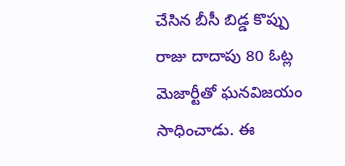చేసిన బీసీ బిడ్డ కొప్పు రాజు దాదాపు 80 ఓట్ల మెజార్టీతో ఘనవిజయం సాధించాడు. ఈ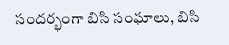సందర్భంగా బిసి సంఘాలు, బిసి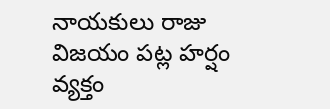నాయకులు రాజు విజయం పట్ల హర్షం వ్యక్తం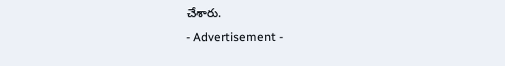చేశారు.
- Advertisement -